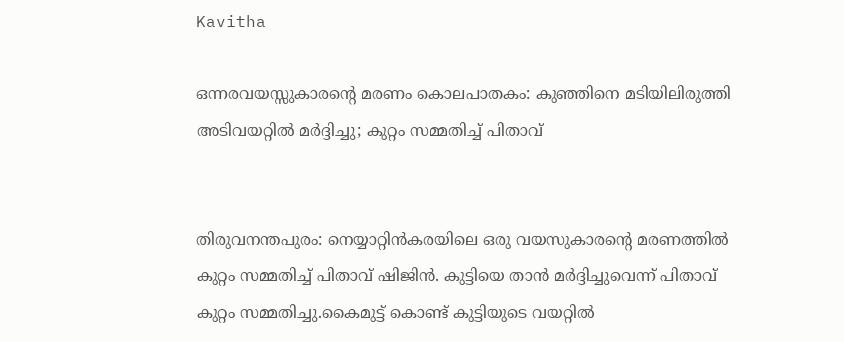Kavitha

ഒന്നരവയസ്സുകാരന്‍റെ മരണം കൊലപാതകം: കുഞ്ഞിനെ മടിയിലിരുത്തി അടിവയറ്റില്‍ മര്‍ദ്ദിച്ചു; കുറ്റം സമ്മതിച്ച്‌ പിതാവ്


തിരുവനന്തപുരം: നെയ്യാറ്റിന്‍കരയിലെ ഒരു വയസുകാരന്റെ മരണത്തില്‍ കുറ്റം സമ്മതിച്ച്‌ പിതാവ് ഷിജിന്‍. കുട്ടിയെ താൻ മർദ്ദിച്ചുവെന്ന് പിതാവ് കുറ്റം സമ്മതിച്ചു.കൈമുട്ട് കൊണ്ട് കുട്ടിയുടെ വയറ്റില്‍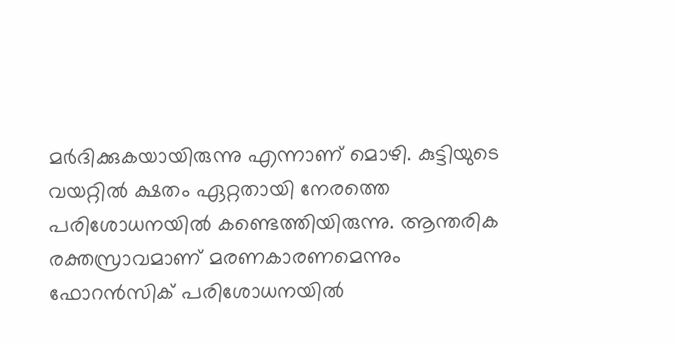മര്‍ദിക്കുകയായിരുന്നു എന്നാണ് മൊഴി. കുട്ടിയുടെ വയറ്റില്‍ ക്ഷതം ഏറ്റതായി നേരത്തെ പരിശോധനയില്‍ കണ്ടെത്തിയിരുന്നു. ആന്തരിക രക്തസ്രാവമാണ് മരണകാരണമെന്നും ഫോറന്‍സിക് പരിശോധനയില്‍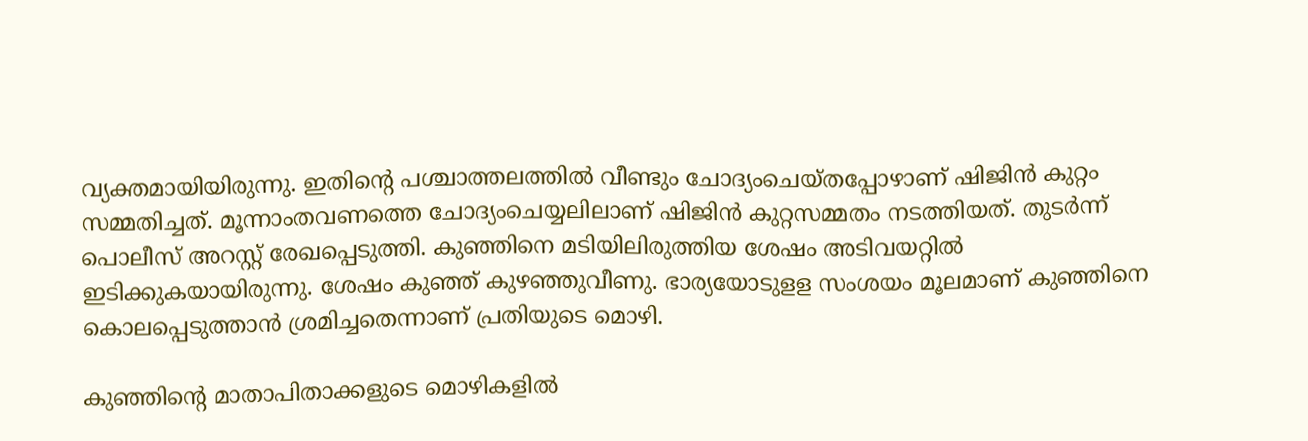വ്യക്തമായിയിരുന്നു. ഇതിന്റെ പശ്ചാത്തലത്തില്‍ വീണ്ടും ചോദ്യംചെയ്തപ്പോഴാണ് ഷിജിന്‍ കുറ്റം സമ്മതിച്ചത്. മൂന്നാംതവണത്തെ ചോദ്യംചെയ്യലിലാണ് ഷിജിന്‍ കുറ്റസമ്മതം നടത്തിയത്. തുടര്‍ന്ന് പൊലീസ് അറസ്റ്റ് രേഖപ്പെടുത്തി. കുഞ്ഞിനെ മടിയിലിരുത്തിയ ശേഷം അടിവയറ്റില്‍ ഇടിക്കുകയായിരുന്നു. ശേഷം കുഞ്ഞ് കുഴഞ്ഞുവീണു. ഭാര്യയോടുളള സംശയം മൂലമാണ് കുഞ്ഞിനെ കൊലപ്പെടുത്താന്‍ ശ്രമിച്ചതെന്നാണ് പ്രതിയുടെ മൊഴി.

കുഞ്ഞിന്റെ മാതാപിതാക്കളുടെ മൊഴികളില്‍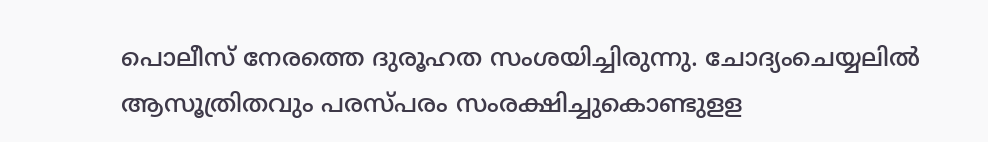പൊലീസ് നേരത്തെ ദുരൂഹത സംശയിച്ചിരുന്നു. ചോദ്യംചെയ്യലില്‍ ആസൂത്രിതവും പരസ്പരം സംരക്ഷിച്ചുകൊണ്ടുളള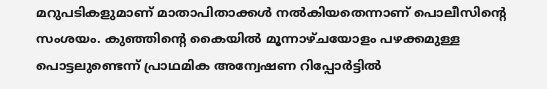മറുപടികളുമാണ് മാതാപിതാക്കള്‍ നല്‍കിയതെന്നാണ് പൊലീസിന്റെ സംശയം. കുഞ്ഞിന്റെ കൈയില്‍ മൂന്നാഴ്ചയോളം പഴക്കമുള്ള പൊട്ടലുണ്ടെന്ന് പ്രാഥമിക അന്വേഷണ റിപ്പോർട്ടില്‍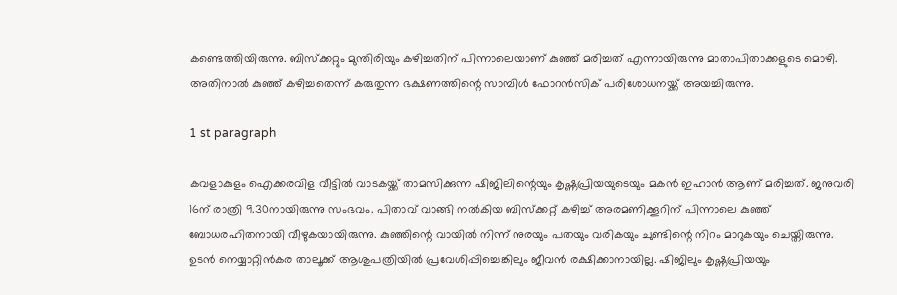കണ്ടെത്തിയിരുന്നു. ബിസ്ക്കറ്റും മുന്തിരിയും കഴിച്ചതിന് പിന്നാലെയാണ് കുഞ്ഞ് മരിച്ചത് എന്നായിരുന്നു മാതാപിതാക്കളുടെ മൊഴി. അതിനാല്‍ കുഞ്ഞ് കഴിച്ചതെന്ന് കരുതുന്ന ഭക്ഷണത്തിന്റെ സാമ്പിള്‍ ഫോറൻസിക് പരിശോധനയ്ക്ക് അയച്ചിരുന്നു.

1 st paragraph

കവളാകുളം ഐക്കരവിള വീട്ടില്‍ വാടകയ്ക്ക് താമസിക്കുന്ന ഷിജിലിന്റെയും കൃഷ്ണപ്രിയയുടെയും മകന്‍ ഇഹാന്‍ ആണ് മരിച്ചത്. ജനുവരി 16ന് രാത്രി 9.30നായിരുന്നു സംഭവം. പിതാവ് വാങ്ങി നല്‍കിയ ബിസ്‌ക്കറ്റ് കഴിച്ച്‌ അരമണിക്കൂറിന് പിന്നാലെ കുഞ്ഞ് ബോധരഹിതനായി വീഴുകയായിരുന്നു. കുഞ്ഞിന്റെ വായില്‍ നിന്ന് നുരയും പതയും വരികയും ചുണ്ടിന്റെ നിറം മാറുകയും ചെയ്തിരുന്നു. ഉടന്‍ നെയ്യാറ്റിന്‍കര താലൂക്ക് ആശുപത്രിയില്‍ പ്രവേശിപ്പിച്ചെങ്കിലും ജീവൻ രക്ഷിക്കാനായില്ല. ഷിജിലും കൃഷ്ണപ്രിയയും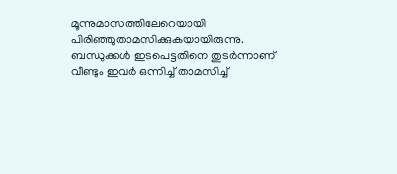മൂന്നുമാസത്തിലേറെയായി പിരിഞ്ഞുതാമസിക്കുകയായിരുന്നു. ബന്ധുക്കള്‍ ഇടപെട്ടതിനെ തുടര്‍ന്നാണ് വീണ്ടും ഇവര്‍ ഒന്നിച്ച്‌ താമസിച്ച്‌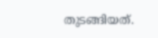തുടങ്ങിയത്.